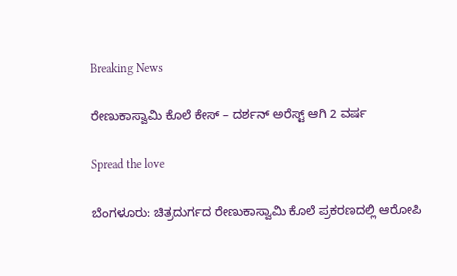Breaking News

ರೇಣುಕಾಸ್ವಾಮಿ ಕೊಲೆ ಕೇಸ್‌ – ದರ್ಶನ್ ಅರೆಸ್ಟ್ ಆಗಿ 2 ವರ್ಷ

Spread the love

ಬೆಂಗಳೂರು: ಚಿತ್ರದುರ್ಗದ ರೇಣುಕಾಸ್ವಾಮಿ ಕೊಲೆ ಪ್ರಕರಣದಲ್ಲಿ ಆರೋಪಿ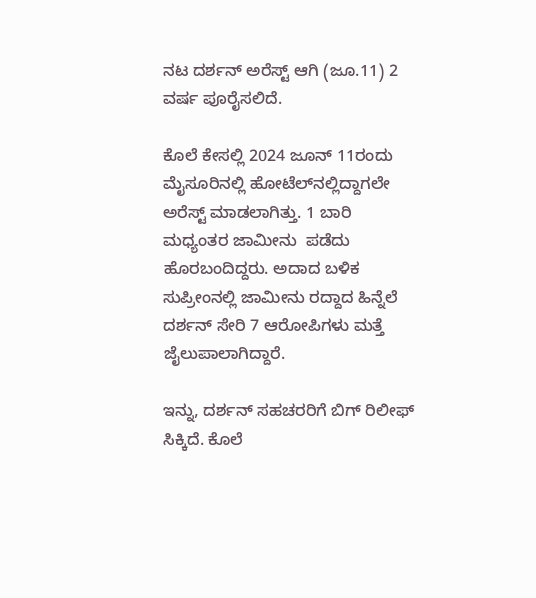ನಟ ದರ್ಶನ್ ಅರೆಸ್ಟ್ ಆಗಿ (ಜೂ.11) 2 ವರ್ಷ ಪೂರೈಸಲಿದೆ.

ಕೊಲೆ ಕೇಸಲ್ಲಿ 2024 ಜೂನ್ 11ರಂದು ಮೈಸೂರಿನಲ್ಲಿ ಹೋಟೆಲ್‌ನಲ್ಲಿದ್ದಾಗಲೇ ಅರೆಸ್ಟ್ ಮಾಡಲಾಗಿತ್ತು. 1 ಬಾರಿ ಮಧ್ಯಂತರ ಜಾಮೀನು  ಪಡೆದು ಹೊರಬಂದಿದ್ದರು. ಅದಾದ ಬಳಿಕ ಸುಪ್ರೀಂನಲ್ಲಿ ಜಾಮೀನು ರದ್ದಾದ ಹಿನ್ನೆಲೆ ದರ್ಶನ್ ಸೇರಿ 7 ಆರೋಪಿಗಳು ಮತ್ತೆ ಜೈಲುಪಾಲಾಗಿದ್ದಾರೆ.

ಇನ್ನು, ದರ್ಶನ್ ಸಹಚರರಿಗೆ ಬಿಗ್ ರಿಲೀಫ್ ಸಿಕ್ಕಿದೆ. ಕೊಲೆ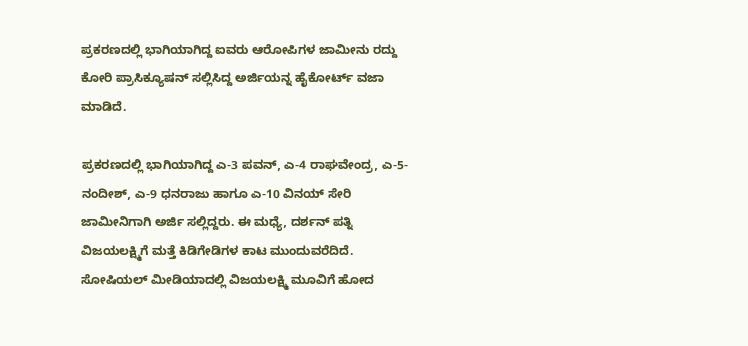ಪ್ರಕರಣದಲ್ಲಿ ಭಾಗಿಯಾಗಿದ್ದ ಐವರು ಆರೋಪಿಗಳ ಜಾಮೀನು ರದ್ದು ಕೋರಿ ಪ್ರಾಸಿಕ್ಯೂಷನ್ ಸಲ್ಲಿಸಿದ್ದ ಅರ್ಜಿಯನ್ನ ಹೈಕೋರ್ಟ್ ವಜಾ ಮಾಡಿದೆ.

ಪ್ರಕರಣದಲ್ಲಿ ಭಾಗಿಯಾಗಿದ್ದ ಎ-3 ಪವನ್, ಎ-4 ರಾಘವೇಂದ್ರ, ಎ-5-ನಂದೀಶ್, ಎ-9 ಧನರಾಜು ಹಾಗೂ ಎ-10 ವಿನಯ್ ಸೇರಿ ಜಾಮೀನಿಗಾಗಿ ಅರ್ಜಿ ಸಲ್ಲಿದ್ದರು. ಈ ಮಧ್ಯೆ, ದರ್ಶನ್ ಪತ್ನಿ ವಿಜಯಲಕ್ಷ್ಮಿಗೆ ಮತ್ತೆ ಕಿಡಿಗೇಡಿಗಳ ಕಾಟ ಮುಂದುವರೆದಿದೆ. ಸೋಷಿಯಲ್‌ ಮೀಡಿಯಾದಲ್ಲಿ ವಿಜಯಲಕ್ಷ್ಮಿ ಮೂವಿಗೆ ಹೋದ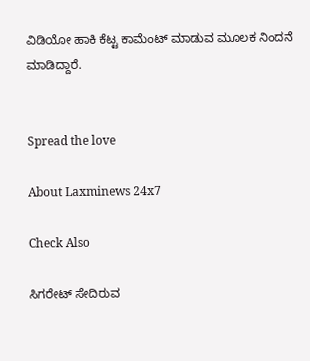ವಿಡಿಯೋ ಹಾಕಿ ಕೆಟ್ಟ ಕಾಮೆಂಟ್ ಮಾಡುವ ಮೂಲಕ ನಿಂದನೆ ಮಾಡಿದ್ದಾರೆ.


Spread the love

About Laxminews 24x7

Check Also

ಸಿಗರೇಟ್ ಸೇದಿರುವ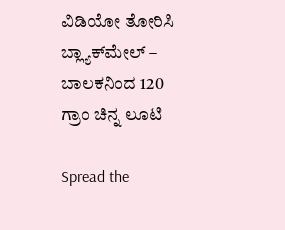ವಿಡಿಯೋ ತೋರಿಸಿ ಬ್ಲ್ಯಾಕ್‌ಮೇಲ್ – ಬಾಲಕನಿಂದ 120 ಗ್ರಾಂ ಚಿನ್ನ ಲೂಟಿ

Spread the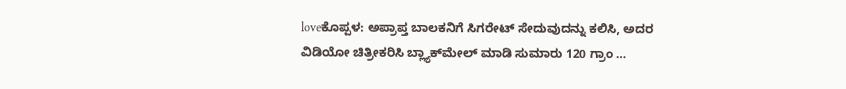loveಕೊಪ್ಪಳ: ಅಪ್ರಾಪ್ತ ಬಾಲಕನಿಗೆ ಸಿಗರೇಟ್ ಸೇದುವುದನ್ನು ಕಲಿಸಿ, ಅದರ ವಿಡಿಯೋ ಚಿತ್ರೀಕರಿಸಿ ಬ್ಲ್ಯಾಕ್‌ಮೇಲ್ ಮಾಡಿ ಸುಮಾರು 120 ಗ್ರಾಂ …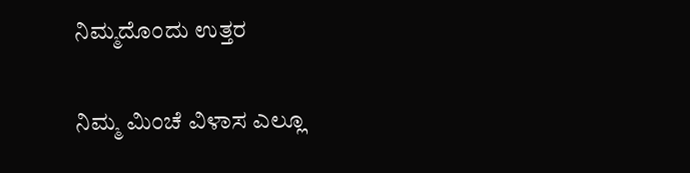ನಿಮ್ಮದೊಂದು ಉತ್ತರ

ನಿಮ್ಮ ಮಿಂಚೆ ವಿಳಾಸ ಎಲ್ಲೂ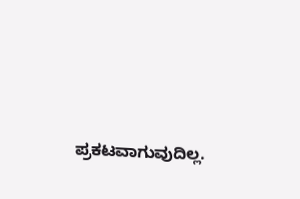ಪ್ರಕಟವಾಗುವುದಿಲ್ಲ.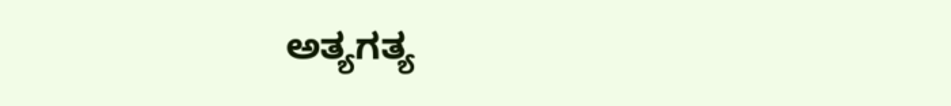ಅತ್ಯಗತ್ಯ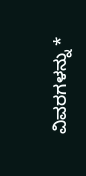ವಿವರಗಳನ್ನು *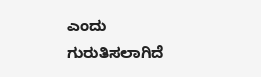ಎಂದು ಗುರುತಿಸಲಾಗಿದೆ